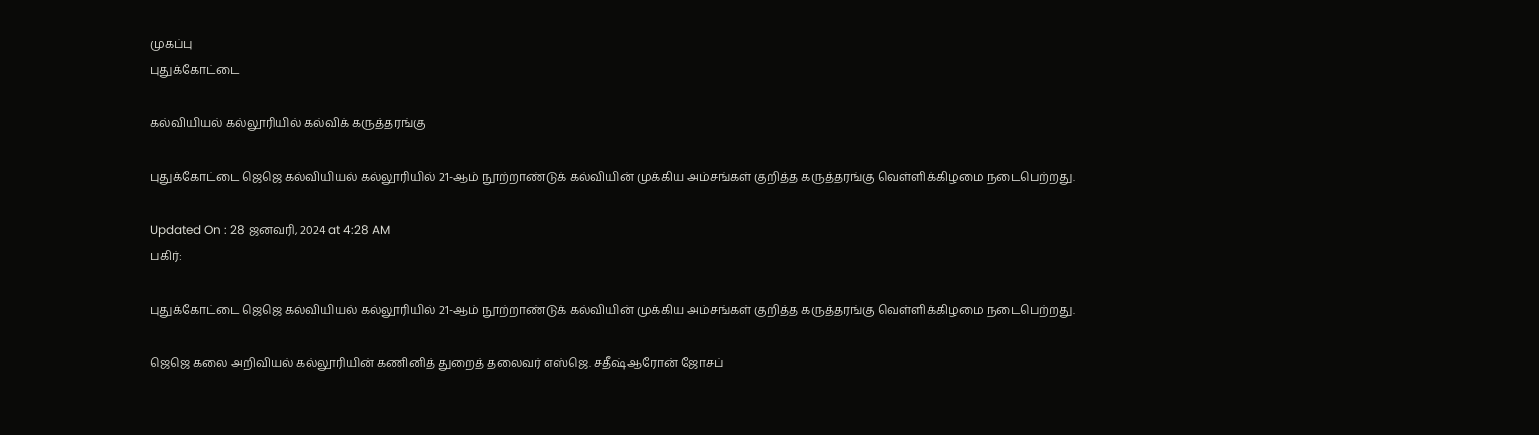முகப்பு
புதுக்கோட்டை

கல்வியியல் கல்லூரியில் கல்விக் கருத்தரங்கு

புதுக்கோட்டை ஜெஜெ கல்வியியல் கல்லூரியில் 21-ஆம் நூற்றாண்டுக் கல்வியின் முக்கிய அம்சங்கள் குறித்த கருத்தரங்கு வெள்ளிக்கிழமை நடைபெற்றது.

Updated On : 28 ஜனவரி, 2024 at 4:28 AM
பகிர்:

புதுக்கோட்டை ஜெஜெ கல்வியியல் கல்லூரியில் 21-ஆம் நூற்றாண்டுக் கல்வியின் முக்கிய அம்சங்கள் குறித்த கருத்தரங்கு வெள்ளிக்கிழமை நடைபெற்றது.

ஜெஜெ கலை அறிவியல் கல்லூரியின் கணினித் துறைத் தலைவர் எஸ்ஜெ. சதீஷ்ஆரோன் ஜோசப்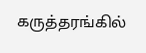கருத்தரங்கில்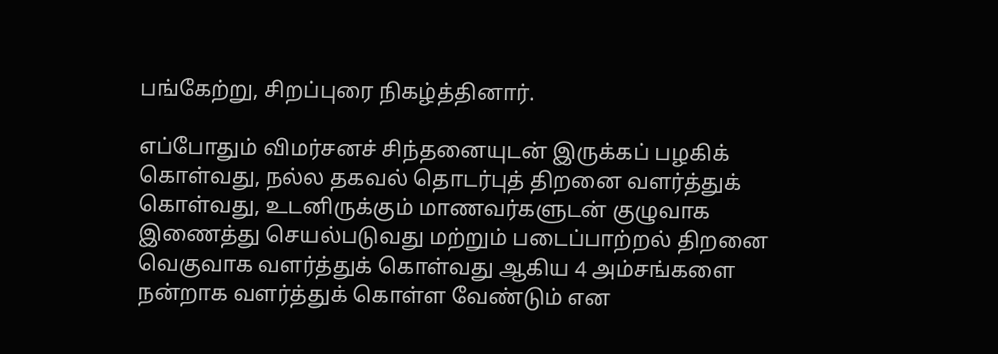பங்கேற்று, சிறப்புரை நிகழ்த்தினார்.

எப்போதும் விமர்சனச் சிந்தனையுடன் இருக்கப் பழகிக் கொள்வது, நல்ல தகவல் தொடர்புத் திறனை வளர்த்துக் கொள்வது, உடனிருக்கும் மாணவர்களுடன் குழுவாக இணைத்து செயல்படுவது மற்றும் படைப்பாற்றல் திறனை வெகுவாக வளர்த்துக் கொள்வது ஆகிய 4 அம்சங்களை நன்றாக வளர்த்துக் கொள்ள வேண்டும் என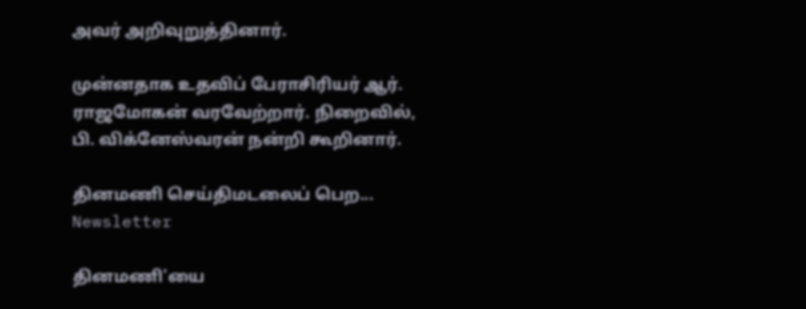அவர் அறிவுறுத்தினார்.

முன்னதாக உதவிப் பேராசிரியர் ஆர். ராஜமோகன் வரவேற்றார். நிறைவில், பி. விக்னேஸ்வரன் நன்றி கூறினார்.

தினமணி செய்திமடலைப் பெற... Newsletter

தினமணி'யை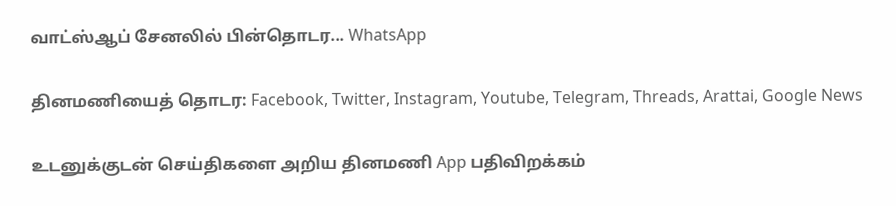வாட்ஸ்ஆப் சேனலில் பின்தொடர... WhatsApp

தினமணியைத் தொடர: Facebook, Twitter, Instagram, Youtube, Telegram, Threads, Arattai, Google News

உடனுக்குடன் செய்திகளை அறிய தினமணி App பதிவிறக்கம்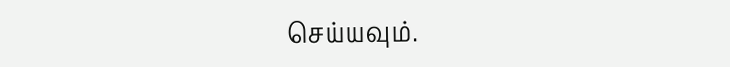செய்யவும்.